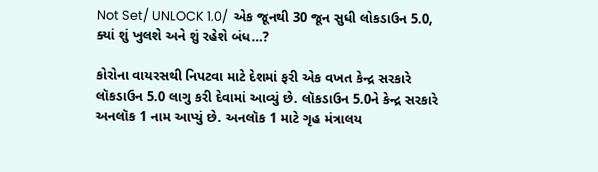Not Set/ UNLOCK 1.0/  એક જૂનથી 30 જૂન સુધી લોકડાઉન 5.0, ક્યાં શું ખુલશે અને શું રહેશે બંધ…?

કોરોના વાયરસથી નિપટવા માટે દેશમાં ફરી એક વખત કેન્દ્ર સરકારે લૉકડાઉન 5.0 લાગુ કરી દેવામાં આવ્યું છે. લૉકડાઉન 5.0ને કેન્દ્ર સરકારે અનલૉક 1 નામ આપ્યું છે. અનલૉક 1 માટે ગૃહ મંત્રાલય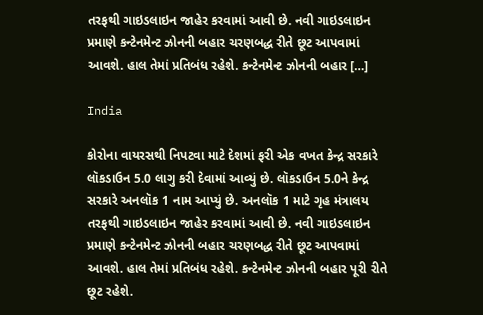તરફથી ગાઇડલાઇન જાહેર કરવામાં આવી છે. નવી ગાઇડલાઇન પ્રમાણે કન્ટેનમેન્ટ ઝોનની બહાર ચરણબદ્ધ રીતે છૂટ આપવામાં આવશે. હાલ તેમાં પ્રતિબંધ રહેશે. કન્ટેનમેન્ટ ઝોનની બહાર […]

India

કોરોના વાયરસથી નિપટવા માટે દેશમાં ફરી એક વખત કેન્દ્ર સરકારે લૉકડાઉન 5.0 લાગુ કરી દેવામાં આવ્યું છે. લૉકડાઉન 5.0ને કેન્દ્ર સરકારે અનલૉક 1 નામ આપ્યું છે. અનલૉક 1 માટે ગૃહ મંત્રાલય તરફથી ગાઇડલાઇન જાહેર કરવામાં આવી છે. નવી ગાઇડલાઇન પ્રમાણે કન્ટેનમેન્ટ ઝોનની બહાર ચરણબદ્ધ રીતે છૂટ આપવામાં આવશે. હાલ તેમાં પ્રતિબંધ રહેશે. કન્ટેનમેન્ટ ઝોનની બહાર પૂરી રીતે છૂટ રહેશે.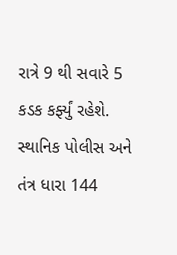રાત્રે 9 થી સવારે 5 કડક કર્ફ્યું રહેશે. સ્થાનિક પોલીસ અને તંત્ર ધારા 144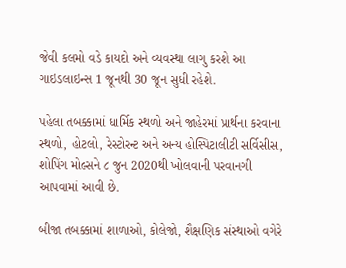જેવી કલમો વડે કાયદો અને વ્યવસ્થા લાગુ કરશે આ ગાઇડલાઇન્સ 1 જૂનથી 30 જૂન સુધી રહેશે.

પહેલા તબક્કામાં ધાર્મિક સ્થળો અને જાહેરમાં પ્રાર્થના કરવાના સ્થળો, હોટલો, રેસ્ટોરન્ટ અને અન્ય હોસ્પિટાલીટી સર્વિસીસ, શોપિંગ મોલ્સને ૮ જુન 2020થી ખોલવાની પરવાનગી આપવામાં આવી છે.

બીજા તબક્કામાં શાળાઓ, કોલેજો, શૈક્ષણિક સંસ્થાઓ વગેરે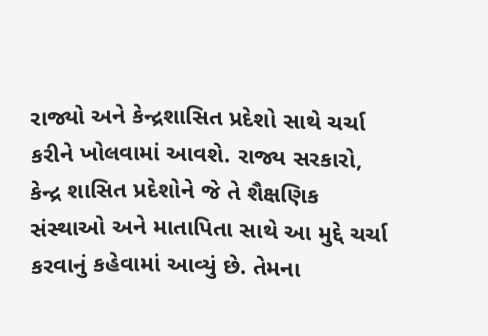રાજ્યો અને કેન્દ્રશાસિત પ્રદેશો સાથે ચર્ચા કરીને ખોલવામાં આવશે. રાજ્ય સરકારો, કેન્દ્ર શાસિત પ્રદેશોને જે તે શૈક્ષણિક સંસ્થાઓ અને માતાપિતા સાથે આ મુદ્દે ચર્ચા કરવાનું કહેવામાં આવ્યું છે. તેમના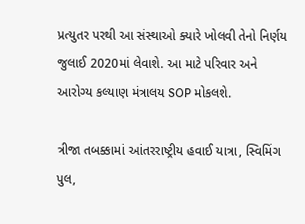પ્રત્યુતર પરથી આ સંસ્થાઓ ક્યારે ખોલવી તેનો નિર્ણય જુલાઈ 2020માં લેવાશે. આ માટે પરિવાર અને આરોગ્ય કલ્યાણ મંત્રાલય SOP મોકલશે.

ત્રીજા તબક્કામાં આંતરરાષ્ટ્રીય હવાઈ યાત્રા, સ્વિમિંગ પુલ,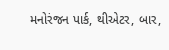મનોરંજન પાર્ક, થીએટર, બાર,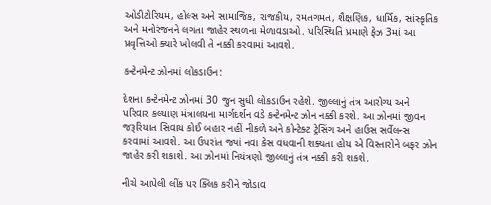ઓડીટોરિયમ, હોલ્સ અને સામાજિક, રાજકીય, રમતગમત, શૈક્ષણિક, ધાર્મિક, સાંસ્કૃતિક અને મનોરંજનને લગતા જાહેર સ્થળના મેળાવડાઓ. પરિસ્થિતિ પ્રમાણે ફેઝ 3માં આ પ્રવૃત્તિઓ ક્યારે ખોલવી તે નક્કી કરવામાં આવશે.

કન્ટેનમેન્ટ ઝોનમાં લોકડાઉન:

દેશના કન્ટેનમેન્ટ ઝોનમાં 30 જુન સુધી લોકડાઉન રહેશે. જીલ્લાનું તંત્ર આરોગ્ય અને પરિવાર કલ્યાણ મંત્રાલયના માર્ગદર્શન વડે કન્ટેનમેન્ટ ઝોન નક્કી કરશે. આ ઝોનમાં જીવન જરૂરિયાત સિવાય કોઈ બહાર નહીં નીકળે અને કોન્ટેક્ટ ટ્રેસિંગ અને હાઉસ સર્વેલન્સ કરવામાં આવશે. આ ઉપરાંત જ્યાં નવા કેસ વધવાની શક્યતા હોય એ વિસ્તારોને બફર ઝોન જાહેર કરી શકાશે. આ ઝોનમાં નિયંત્રણો જીલ્લાનું તંત્ર નક્કી કરી શકશે.

નીચે આપેલી લીંક પર ક્લિક કરીને જોડાવ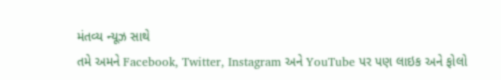મંતવ્ય ન્યૂઝ સાથે
તમે અમને Facebook, Twitter, Instagram અને YouTube પર પણ લાઇક અને ફોલો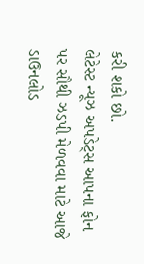કરી શકો છો.
લેટેસ્ટ ન્યૂઝ અપડેટ્સ આપના ફોન પર સૌથી ઝડપી મેળવવા માટે આજે  ડાઉનલોડ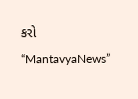કરો “MantavyaNews”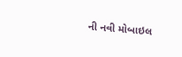ની નવી મોબાઇલ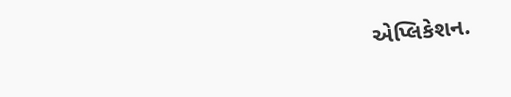એપ્લિકેશન.